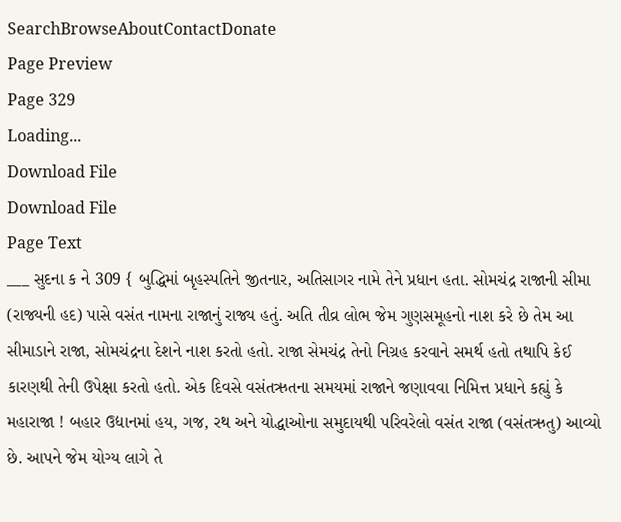SearchBrowseAboutContactDonate
Page Preview
Page 329
Loading...
Download File
Download File
Page Text
___ સુદના ક ને 309 { બુદ્ધિમાં બૃહસ્પતિને જીતનાર, અતિસાગર નામે તેને પ્રધાન હતા. સોમચંદ્ર રાજાની સીમા (રાજ્યની હદ) પાસે વસંત નામના રાજાનું રાજ્ય હતું. અતિ તીવ્ર લોભ જેમ ગુણસમૂહનો નાશ કરે છે તેમ આ સીમાડાને રાજા, સોમચંદ્રના દેશને નાશ કરતો હતો. રાજા સેમચંદ્ર તેનો નિગ્રહ કરવાને સમર્થ હતો તથાપિ કેઈ કારણથી તેની ઉપેક્ષા કરતો હતો. એક દિવસે વસંતઋતના સમયમાં રાજાને જણાવવા નિમિત્ત પ્રધાને કહ્યું કે મહારાજા ! બહાર ઉદ્યાનમાં હય, ગજ, રથ અને યોદ્ધાઓના સમુદાયથી પરિવરેલો વસંત રાજા (વસંતઋતુ) આવ્યો છે. આપને જેમ યોગ્ય લાગે તે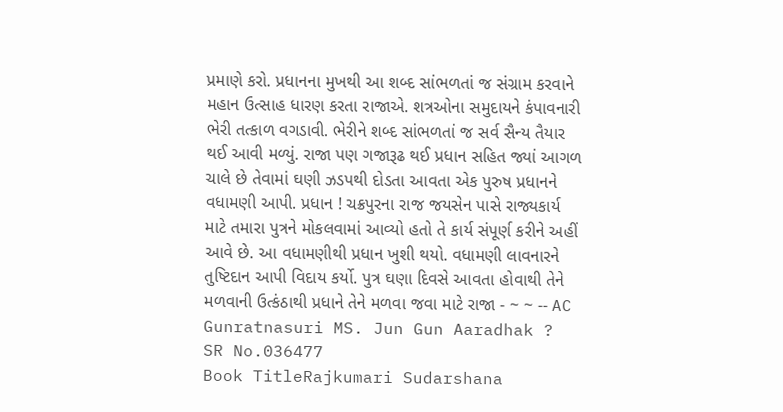પ્રમાણે કરો. પ્રધાનના મુખથી આ શબ્દ સાંભળતાં જ સંગ્રામ કરવાને મહાન ઉત્સાહ ધારણ કરતા રાજાએ. શત્રઓના સમુદાયને કંપાવનારી ભેરી તત્કાળ વગડાવી. ભેરીને શબ્દ સાંભળતાં જ સર્વ સૈન્ય તૈયાર થઈ આવી મળ્યું. રાજા પણ ગજારૂઢ થઈ પ્રધાન સહિત જ્યાં આગળ ચાલે છે તેવામાં ઘણી ઝડપથી દોડતા આવતા એક પુરુષ પ્રધાનને વધામણી આપી. પ્રધાન ! ચક્રપુરના રાજ જયસેન પાસે રાજ્યકાર્ય માટે તમારા પુત્રને મોકલવામાં આવ્યો હતો તે કાર્ય સંપૂર્ણ કરીને અહીં આવે છે. આ વધામણીથી પ્રધાન ખુશી થયો. વધામણી લાવનારને તુષ્ટિદાન આપી વિદાય કર્યો. પુત્ર ઘણા દિવસે આવતા હોવાથી તેને મળવાની ઉત્કંઠાથી પ્રધાને તેને મળવા જવા માટે રાજા - ~ ~ -- AC Gunratnasuri MS. Jun Gun Aaradhak ?
SR No.036477
Book TitleRajkumari Sudarshana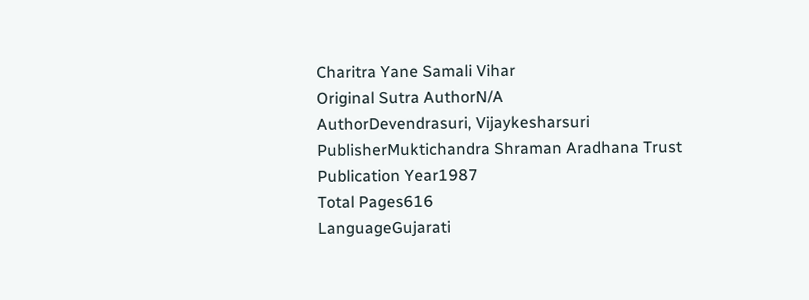Charitra Yane Samali Vihar
Original Sutra AuthorN/A
AuthorDevendrasuri, Vijaykesharsuri
PublisherMuktichandra Shraman Aradhana Trust
Publication Year1987
Total Pages616
LanguageGujarati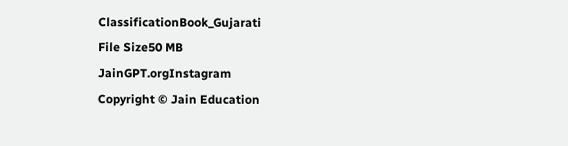ClassificationBook_Gujarati
File Size50 MB
JainGPT.orgInstagram
Copyright © Jain Education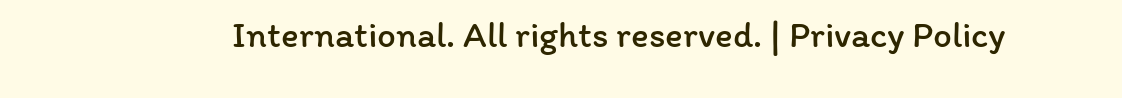International. All rights reserved. | Privacy Policy